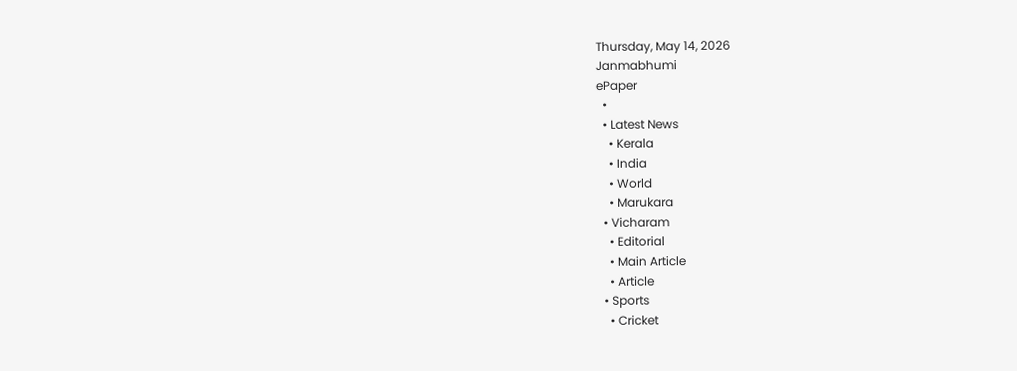Thursday, May 14, 2026
Janmabhumi
ePaper
  •
  • Latest News
    • Kerala
    • India
    • World
    • Marukara
  • Vicharam
    • Editorial
    • Main Article
    • Article
  • Sports
    • Cricket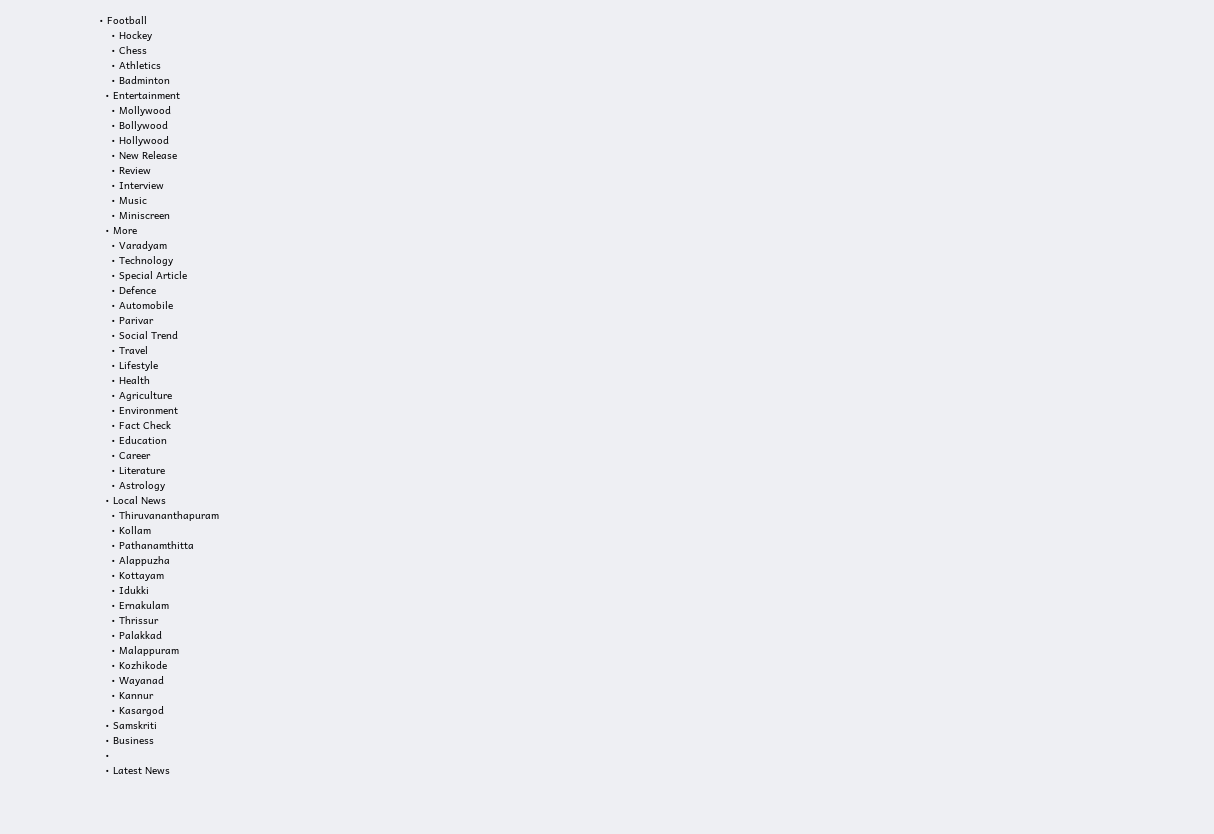• Football
    • Hockey
    • Chess
    • Athletics
    • Badminton
  • Entertainment
    • Mollywood
    • Bollywood
    • Hollywood
    • New Release
    • Review
    • Interview
    • Music
    • Miniscreen
  • More
    • Varadyam
    • Technology
    • Special Article
    • Defence
    • Automobile
    • Parivar
    • Social Trend
    • Travel
    • Lifestyle
    • Health
    • Agriculture
    • Environment
    • Fact Check
    • Education
    • Career
    • Literature
    • Astrology
  • Local News
    • Thiruvananthapuram
    • Kollam
    • Pathanamthitta
    • Alappuzha
    • Kottayam
    • Idukki
    • Ernakulam
    • Thrissur
    • Palakkad
    • Malappuram
    • Kozhikode
    • Wayanad
    • Kannur
    • Kasargod
  • Samskriti
  • Business
  •
  • Latest News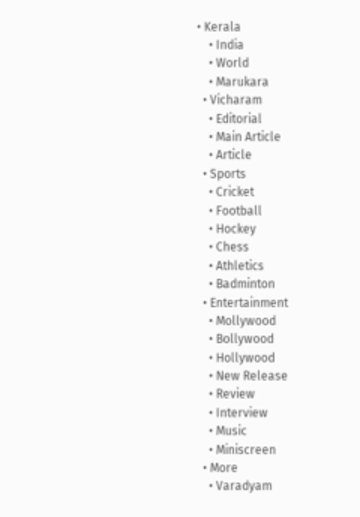• Kerala
    • India
    • World
    • Marukara
  • Vicharam
    • Editorial
    • Main Article
    • Article
  • Sports
    • Cricket
    • Football
    • Hockey
    • Chess
    • Athletics
    • Badminton
  • Entertainment
    • Mollywood
    • Bollywood
    • Hollywood
    • New Release
    • Review
    • Interview
    • Music
    • Miniscreen
  • More
    • Varadyam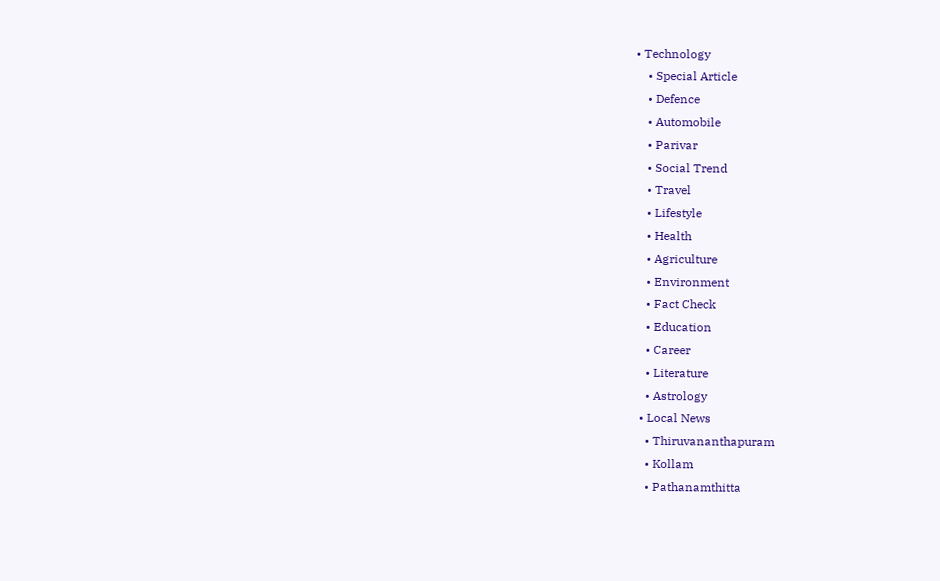• Technology
    • Special Article
    • Defence
    • Automobile
    • Parivar
    • Social Trend
    • Travel
    • Lifestyle
    • Health
    • Agriculture
    • Environment
    • Fact Check
    • Education
    • Career
    • Literature
    • Astrology
  • Local News
    • Thiruvananthapuram
    • Kollam
    • Pathanamthitta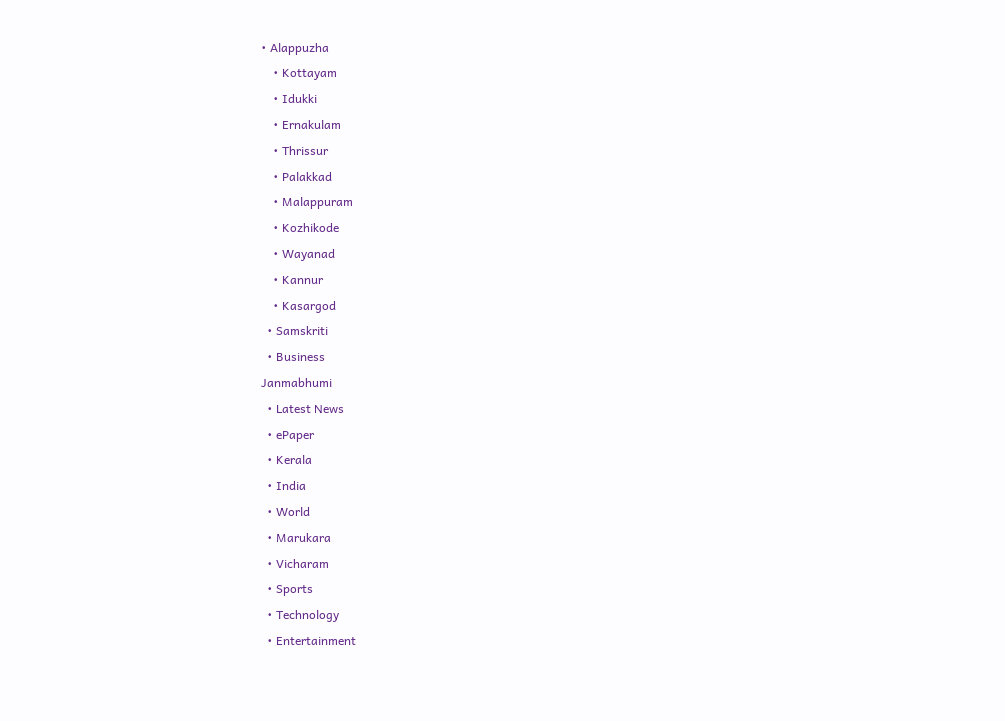• Alappuzha
    • Kottayam
    • Idukki
    • Ernakulam
    • Thrissur
    • Palakkad
    • Malappuram
    • Kozhikode
    • Wayanad
    • Kannur
    • Kasargod
  • Samskriti
  • Business
Janmabhumi
  • Latest News
  • ePaper
  • Kerala
  • India
  • World
  • Marukara
  • Vicharam
  • Sports
  • Technology
  • Entertainment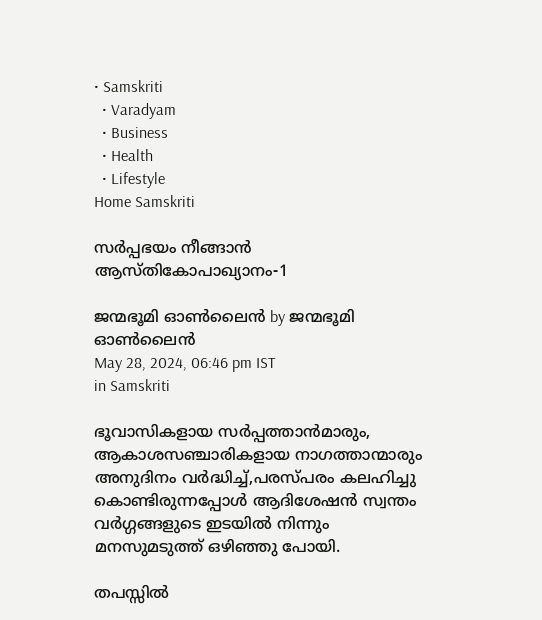• Samskriti
  • Varadyam
  • Business
  • Health
  • Lifestyle
Home Samskriti

സര്‍പ്പഭയം നീങ്ങാന്‍ ആസ്തികോപാഖ്യാനം-1

ജന്മഭൂമി ഓണ്‍ലൈന്‍ by ജന്മഭൂമി ഓണ്‍ലൈന്‍
May 28, 2024, 06:46 pm IST
in Samskriti

ഭൂവാസികളായ സര്‍പ്പത്താന്‍മാരും, ആകാശസഞ്ചാരികളായ നാഗത്താന്മാരും അനുദിനം വര്‍ദ്ധിച്ച്,പരസ്പരം കലഹിച്ചു കൊണ്ടിരുന്നപ്പോള്‍ ആദിശേഷന്‍ സ്വന്തം വര്‍ഗ്ഗങ്ങളുടെ ഇടയില്‍ നിന്നും മനസുമടുത്ത് ഒഴിഞ്ഞു പോയി.

തപസ്സില്‍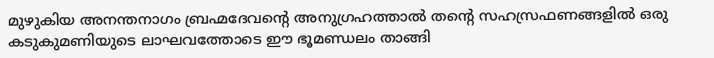മുഴുകിയ അനന്തനാഗം ബ്രഹ്മദേവന്റെ അനുഗ്രഹത്താല്‍ തന്റെ സഹസ്രഫണങ്ങളില്‍ ഒരു കടുകുമണിയുടെ ലാഘവത്തോടെ ഈ ഭൂമണ്ഡലം താങ്ങി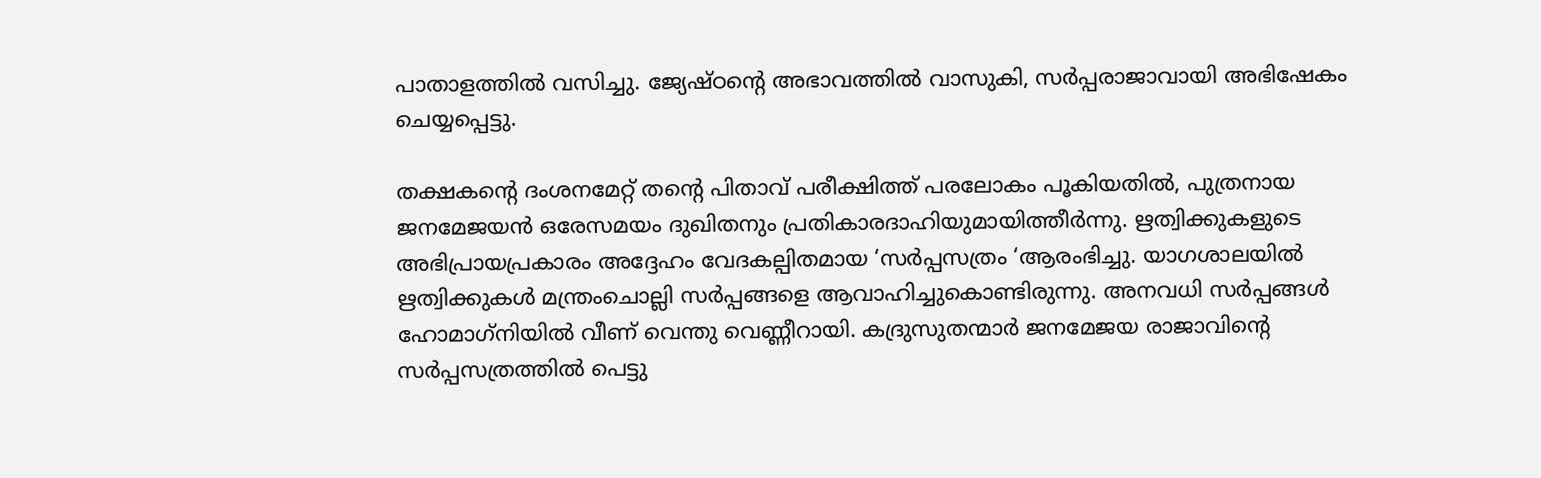പാതാളത്തില്‍ വസിച്ചു. ജ്യേഷ്ഠന്റെ അഭാവത്തില്‍ വാസുകി, സര്‍പ്പരാജാവായി അഭിഷേകം ചെയ്യപ്പെട്ടു.

തക്ഷകന്റെ ദംശനമേറ്റ് തന്റെ പിതാവ് പരീക്ഷിത്ത് പരലോകം പൂകിയതില്‍, പുത്രനായ ജനമേജയന്‍ ഒരേസമയം ദുഖിതനും പ്രതികാരദാഹിയുമായിത്തീര്‍ന്നു. ഋത്വിക്കുകളുടെ അഭിപ്രായപ്രകാരം അദ്ദേഹം വേദകല്പിതമായ ‘സര്‍പ്പസത്രം ‘ആരംഭിച്ചു. യാഗശാലയില്‍ ഋത്വിക്കുകള്‍ മന്ത്രംചൊല്ലി സര്‍പ്പങ്ങളെ ആവാഹിച്ചുകൊണ്ടിരുന്നു. അനവധി സര്‍പ്പങ്ങള്‍ ഹോമാഗ്‌നിയില്‍ വീണ് വെന്തു വെണ്ണീറായി. കദ്രുസുതന്മാര്‍ ജനമേജയ രാജാവിന്റെ സര്‍പ്പസത്രത്തില്‍ പെട്ടു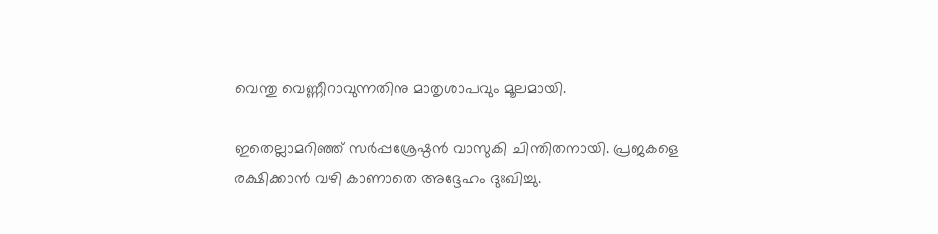വെന്തു വെണ്ണീറാവുന്നതിനു മാതൃശാപവും മൂലമായി.

ഇതെല്ലാമറിഞ്ഞ് സര്‍പ്പശ്രേഷ്ഠന്‍ വാസുകി ചിന്തിതനായി. പ്രജകളെ രക്ഷിക്കാന്‍ വഴി കാണാതെ അദ്ദേഹം ദുഃഖിച്ചു.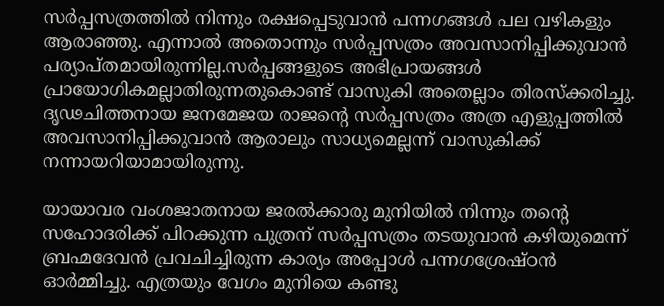സര്‍പ്പസത്രത്തില്‍ നിന്നും രക്ഷപ്പെടുവാന്‍ പന്നഗങ്ങള്‍ പല വഴികളും ആരാഞ്ഞു. എന്നാല്‍ അതൊന്നും സര്‍പ്പസത്രം അവസാനിപ്പിക്കുവാന്‍ പര്യാപ്തമായിരുന്നില്ല.സര്‍പ്പങ്ങളുടെ അഭിപ്രായങ്ങള്‍ പ്രായോഗികമല്ലാതിരുന്നതുകൊണ്ട് വാസുകി അതെല്ലാം തിരസ്‌ക്കരിച്ചു. ദൃഢചിത്തനായ ജനമേജയ രാജന്റെ സര്‍പ്പസത്രം അത്ര എളുപ്പത്തില്‍ അവസാനിപ്പിക്കുവാന്‍ ആരാലും സാധ്യമെല്ലന്ന് വാസുകിക്ക് നന്നായറിയാമായിരുന്നു.

യായാവര വംശജാതനായ ജരല്‍ക്കാരു മുനിയില്‍ നിന്നും തന്റെ സഹോദരിക്ക് പിറക്കുന്ന പുത്രന് സര്‍പ്പസത്രം തടയുവാന്‍ കഴിയുമെന്ന് ബ്രഹ്മദേവന്‍ പ്രവചിച്ചിരുന്ന കാര്യം അപ്പോള്‍ പന്നഗശ്രേഷ്ഠന്‍ ഓര്‍മ്മിച്ചു. എത്രയും വേഗം മുനിയെ കണ്ടു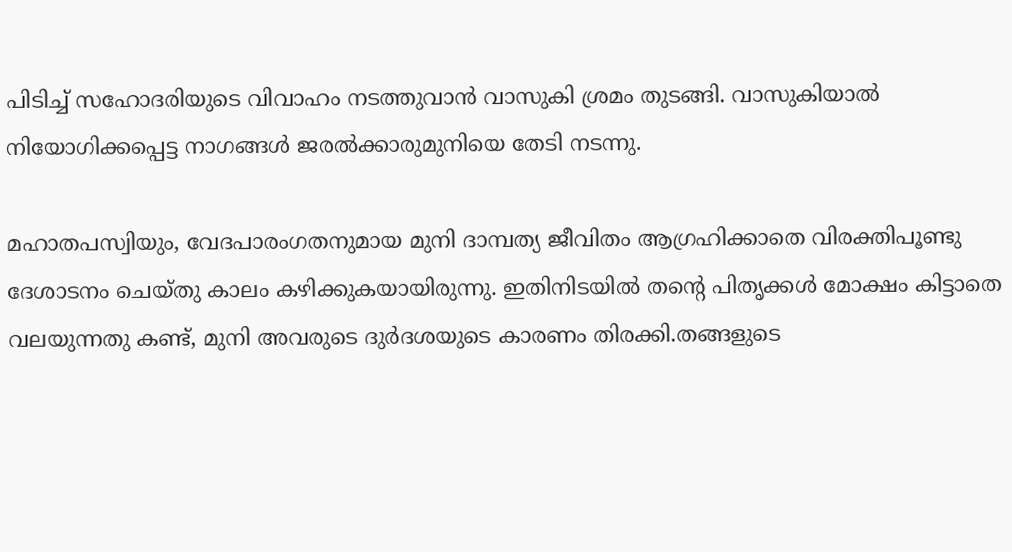പിടിച്ച് സഹോദരിയുടെ വിവാഹം നടത്തുവാന്‍ വാസുകി ശ്രമം തുടങ്ങി. വാസുകിയാല്‍ നിയോഗിക്കപ്പെട്ട നാഗങ്ങള്‍ ജരല്‍ക്കാരുമുനിയെ തേടി നടന്നു.

മഹാതപസ്വിയും, വേദപാരംഗതനുമായ മുനി ദാമ്പത്യ ജീവിതം ആഗ്രഹിക്കാതെ വിരക്തിപൂണ്ടു ദേശാടനം ചെയ്തു കാലം കഴിക്കുകയായിരുന്നു. ഇതിനിടയില്‍ തന്റെ പിതൃക്കള്‍ മോക്ഷം കിട്ടാതെ വലയുന്നതു കണ്ട്, മുനി അവരുടെ ദുര്‍ദശയുടെ കാരണം തിരക്കി.തങ്ങളുടെ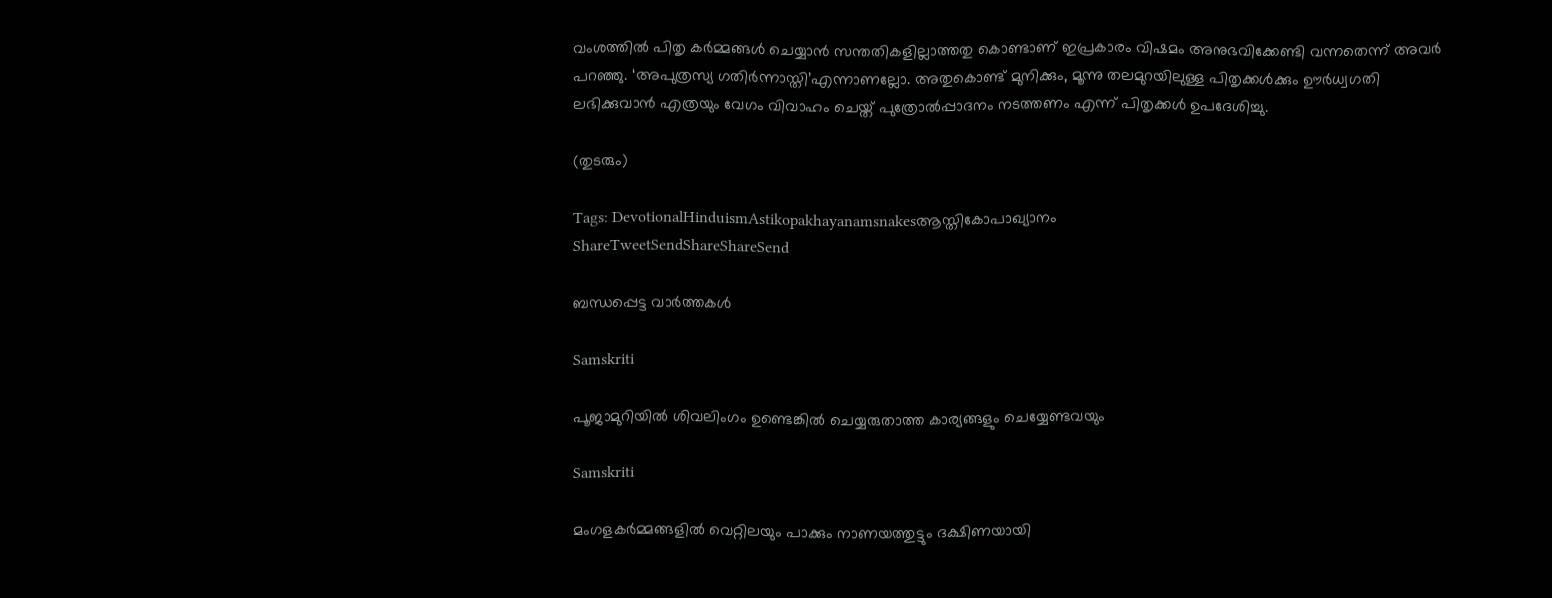വംശത്തില്‍ പിതൃ കര്‍മ്മങ്ങള്‍ ചെയ്യാന്‍ സന്തതികളില്ലാത്തതു കൊണ്ടാണ് ഇപ്രകാരം വിഷമം അനുഭവിക്കേണ്ടി വന്നതെന്ന് അവര്‍ പറഞ്ഞു. ‘അപുത്രസ്യ ഗതിര്‍ന്നാസ്തി’എന്നാണല്ലോ. അതുകൊണ്ട് മുനിക്കും, മൂന്നു തലമുറയിലുള്ള പിതൃക്കള്‍ക്കും ഊര്‍ധ്വഗതി ലഭിക്കുവാന്‍ എത്രയും വേഗം വിവാഹം ചെയ്ത് പുത്രോല്‍പ്പാദനം നടത്തണം എന്ന് പിതൃക്കള്‍ ഉപദേശിച്ചു.

(തുടരും)

Tags: DevotionalHinduismAstikopakhayanamsnakesആസ്തികോപാഖ്യാനം
ShareTweetSendShareShareSend

ബന്ധപ്പെട്ട വാര്‍ത്തകള്‍

Samskriti

പൂജാമുറിയില്‍ ശിവലിംഗം ഉണ്ടെങ്കില്‍ ചെയ്യരുതാത്ത കാര്യങ്ങളും ചെയ്യേണ്ടവയും

Samskriti

മംഗളകർമ്മങ്ങളില്‍ വെറ്റിലയും പാക്കും നാണയത്തുട്ടും ദക്ഷിണയായി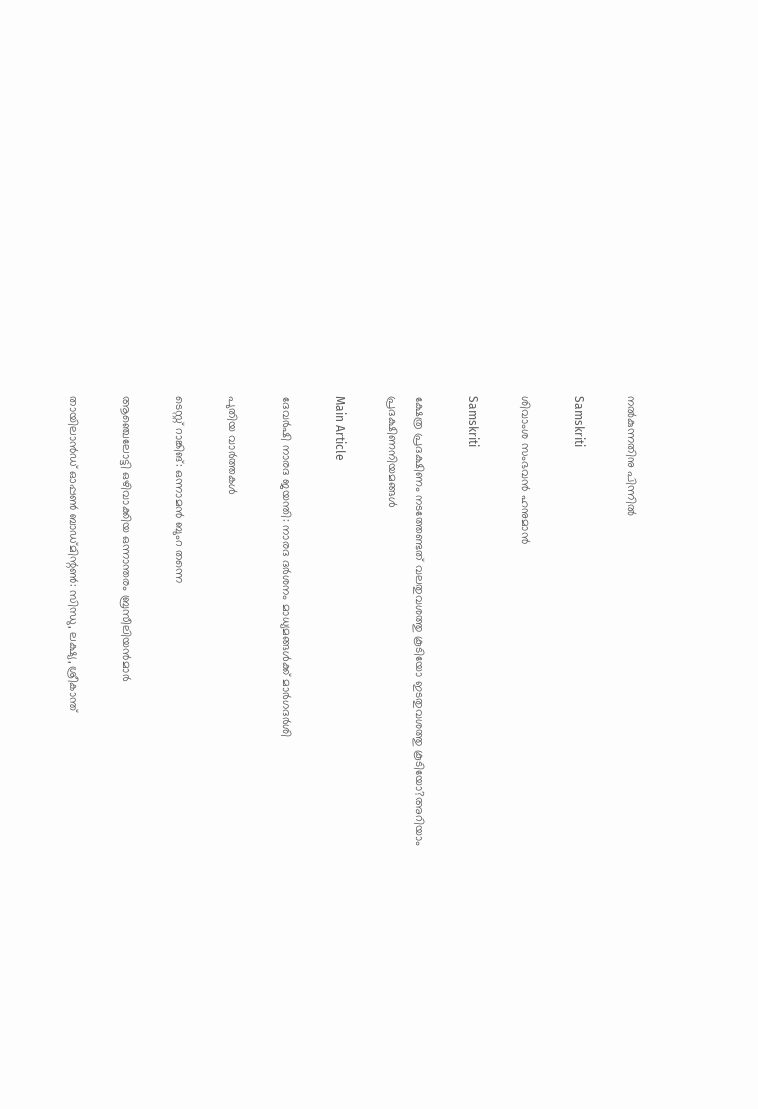നല്‍കുന്നതിനു പിന്നില്‍

Samskriti

ശിവാംശ സംഭവന്‍ ഹനുമാന്‍

Samskriti

ക്ഷേത്ര പ്രദക്ഷിണം നടത്തേണ്ടത് വലതുവശത്തു കൂടിയോ ഇടതുവശത്തു കൂടിയോ?അറിയാം പ്രദക്ഷിണനിയമങ്ങള്‍

Main Article

ദേവര്‍ഷി നാരദ ജയന്തി: നാരദ ദര്‍ശനം മാധ്യമങ്ങള്‍ക്ക് മാര്‍ഗദര്‍ശി

പുതിയ വാര്‍ത്തകള്‍

ടെസ്റ്റ് റാങ്കിങ്: ഒന്നാമന്‍ ബുംറ തന്നെ

ആഞ്ചെലോട്ടി ഒഴിവാക്കിയ ഒന്നാന്തരം ബ്രസീലിയന്‍മാര്‍

തായിലാന്‍ഡ് ഓപ്പണ്‍ ബാഡ്മിന്റണ്‍: സിന്ധു, ലക്ഷ്യ, ശ്രീകാന്ത്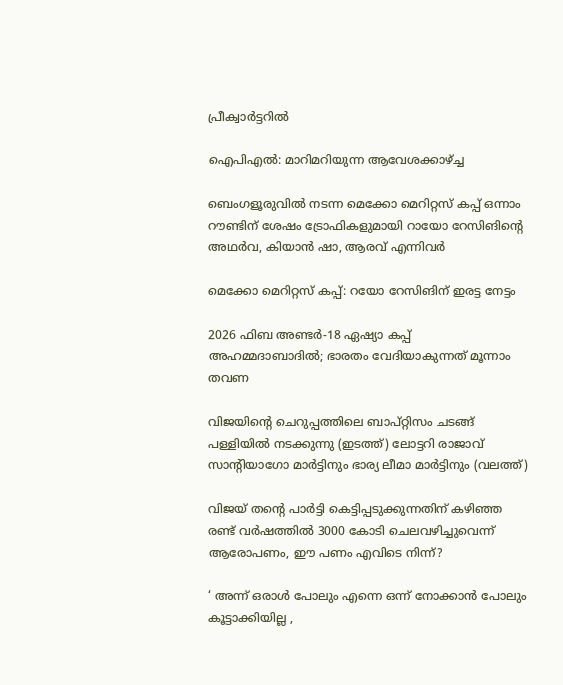പ്രീക്വാര്‍ട്ടറില്‍

ഐപിഎല്‍: മാറിമറിയുന്ന ആവേശക്കാഴ്‌ച്ച

ബെംഗളൂരുവില്‍ നടന്ന മെക്കോ മെറിറ്റസ് കപ്പ് ഒന്നാം റൗണ്ടിന് ശേഷം ട്രോഫികളുമായി റായോ റേസിങിന്റെ അഥര്‍വ, കിയാന്‍ ഷാ, ആരവ് എന്നിവര്‍

മെക്കോ മെറിറ്റസ് കപ്പ്: റയോ റേസിങിന് ഇരട്ട നേട്ടം

2026 ഫിബ അണ്ടര്‍-18 ഏഷ്യാ കപ്പ് അഹമ്മദാബാദില്‍; ഭാരതം വേദിയാകുന്നത് മൂന്നാം തവണ

വിജയിന്‍റെ ചെറുപ്പത്തിലെ ബാപ്റ്റിസം ചടങ്ങ് പള്ളിയില്‍ നടക്കുന്നു (ഇടത്ത്) ലോട്ടറി രാജാവ് സാന്‍റിയാഗോ മാര്‍ട്ടിനും ഭാര്യ ലീമാ മാര്‍ട്ടിനും (വലത്ത്)

വിജയ് തന്റെ പാര്‍ട്ടി കെട്ടിപ്പടുക്കുന്നതിന് കഴിഞ്ഞ രണ്ട് വര്‍ഷത്തില്‍ 3000 കോടി ചെലവഴിച്ചുവെന്ന് ആരോപണം, ഈ പണം എവിടെ നിന്ന്?

‘ അന്ന് ഒരാൾ പോലും എന്നെ ഒന്ന് നോക്കാൻ പോലും കൂട്ടാക്കിയില്ല ,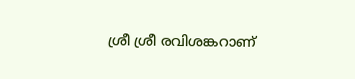ശ്രീ ശ്രീ രവിശങ്കറാണ്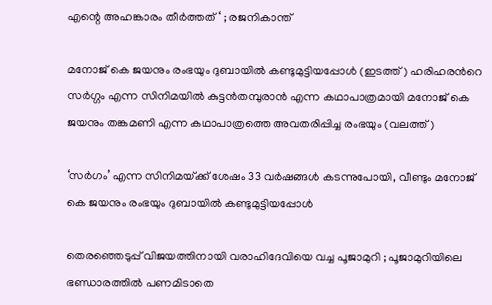എന്റെ അഹങ്കാരം തീർത്തത് ‘ ; രജനികാന്ത്

മനോജ് കെ ജയനും രംഭയും ദുബായില്‍ കണ്ടുമുട്ടിയപ്പോള്‍ (ഇടത്ത്) ഹരിഹരന്‍റെ സര്‍ഗ്ഗം എന്ന സിനിമയില്‍ കുട്ടന്‍തമ്പുരാന്‍ എന്ന കഥാപാത്രമായി മനോജ് കെ ജയനും തങ്കമണി എന്ന കഥാപാത്രത്തെ അവതരിപ്പിച്ച രംഭയും (വലത്ത്)

‘സര്‍ഗം’ എന്ന സിനിമയ്‌ക്ക് ശേഷം 33 വർഷങ്ങൾ കടന്നുപോയി, വീണ്ടും മനോജ് കെ ജയനും രംഭയും ദുബായില്‍ കണ്ടുമുട്ടിയപ്പോള്‍

തെരഞ്ഞെടുപ്പ് വിജയത്തിനായി വരാഹിദേവിയെ വച്ച പൂജാമുറി ; പൂജാമുറിയിലെ ഭണ്ഡാരത്തിൽ പണമിടാതെ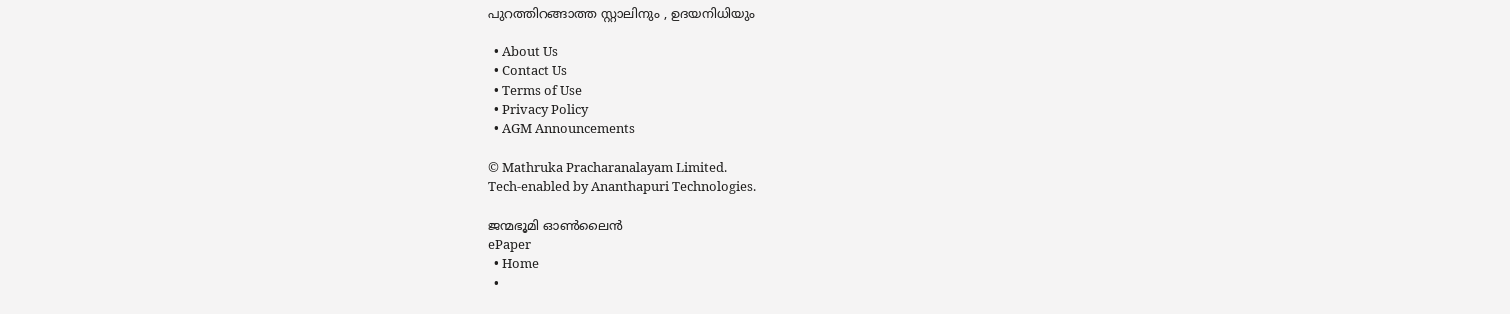പുറത്തിറങ്ങാത്ത സ്റ്റാലിനും , ഉദയനിധിയും

  • About Us
  • Contact Us
  • Terms of Use
  • Privacy Policy
  • AGM Announcements

© Mathruka Pracharanalayam Limited.
Tech-enabled by Ananthapuri Technologies.

ജന്മഭൂമി ഓണ്‍ലൈന്‍
ePaper
  • Home
  •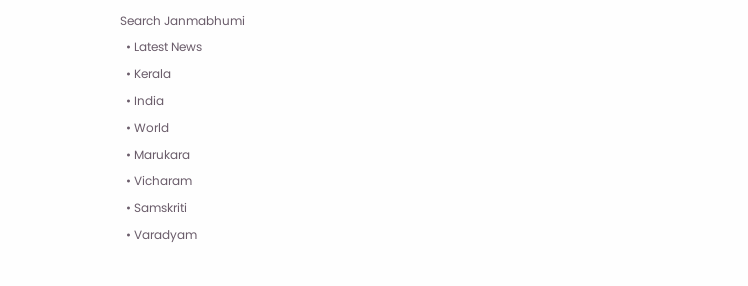Search Janmabhumi
  • Latest News
  • Kerala
  • India
  • World
  • Marukara
  • Vicharam
  • Samskriti
  • Varadyam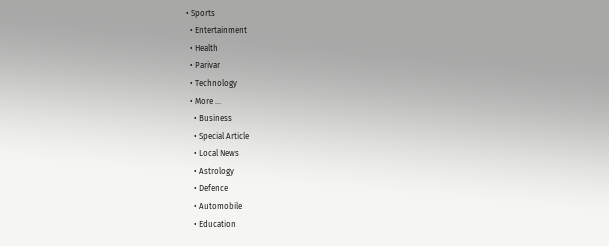• Sports
  • Entertainment
  • Health
  • Parivar
  • Technology
  • More …
    • Business
    • Special Article
    • Local News
    • Astrology
    • Defence
    • Automobile
    • Education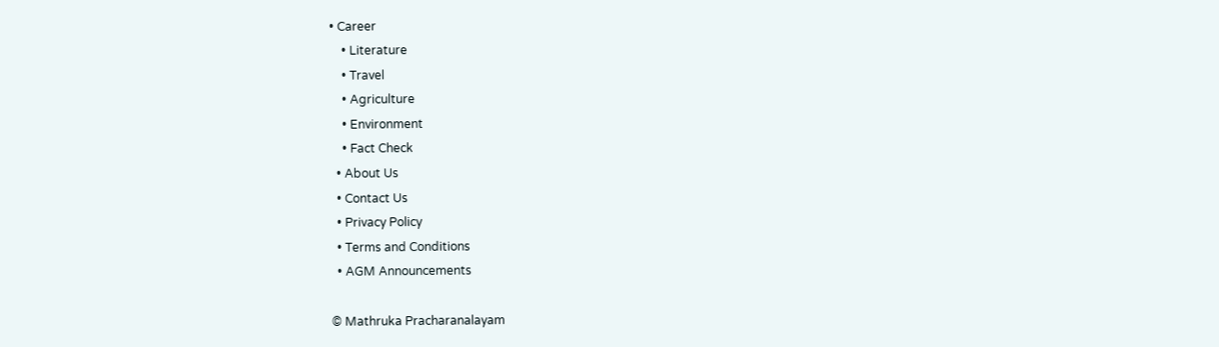• Career
    • Literature
    • Travel
    • Agriculture
    • Environment
    • Fact Check
  • About Us
  • Contact Us
  • Privacy Policy
  • Terms and Conditions
  • AGM Announcements

© Mathruka Pracharanalayam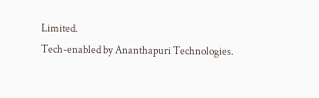Limited.
Tech-enabled by Ananthapuri Technologies.